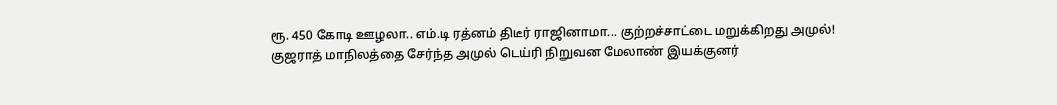ரூ. 450 கோடி ஊழலா.. எம்.டி ரத்னம் திடீர் ராஜினாமா... குற்றச்சாட்டை மறுக்கிறது அமுல்!
குஜராத் மாநிலத்தை சேர்ந்த அமுல் டெய்ரி நிறுவன மேலாண் இயக்குனர்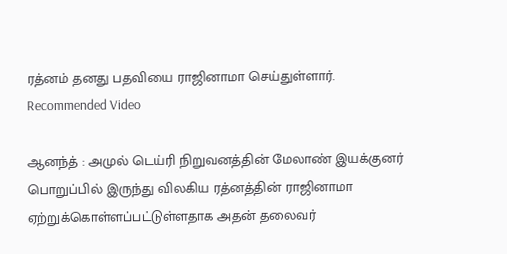ரத்னம் தனது பதவியை ராஜினாமா செய்துள்ளார்.
Recommended Video

ஆனந்த் : அமுல் டெய்ரி நிறுவனத்தின் மேலாண் இயக்குனர் பொறுப்பில் இருந்து விலகிய ரத்னத்தின் ராஜினாமா ஏற்றுக்கொள்ளப்பட்டுள்ளதாக அதன் தலைவர்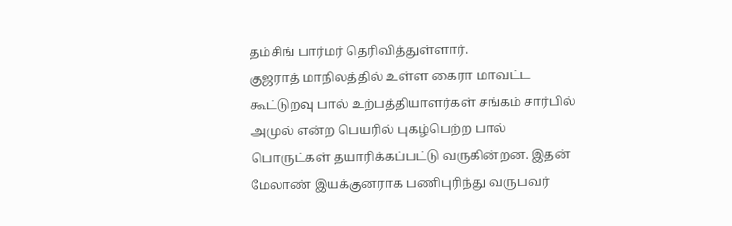தம்சிங் பார்மர் தெரிவித்துள்ளார்.
குஜராத் மாநிலத்தில் உள்ள கைரா மாவட்ட கூட்டுறவு பால் உற்பத்தியாளர்கள் சங்கம் சார்பில் அமுல் என்ற பெயரில் புகழ்பெற்ற பால் பொருட்கள் தயாரிக்கப்பட்டு வருகின்றன. இதன் மேலாண் இயக்குனராக பணிபுரிந்து வருபவர்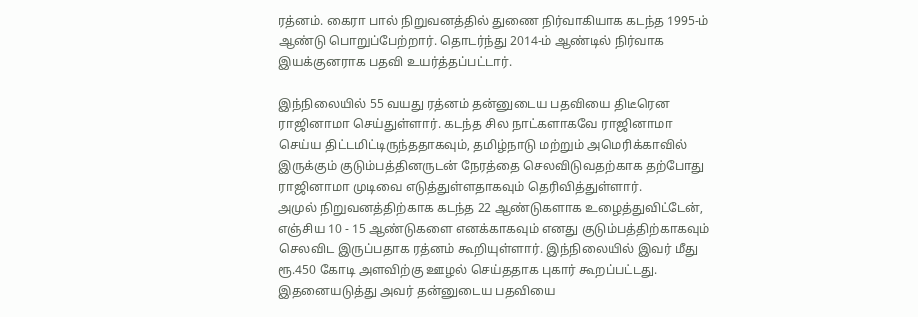ரத்னம். கைரா பால் நிறுவனத்தில் துணை நிர்வாகியாக கடந்த 1995-ம் ஆண்டு பொறுப்பேற்றார். தொடர்ந்து 2014-ம் ஆண்டில் நிர்வாக இயக்குனராக பதவி உயர்த்தப்பட்டார்.

இந்நிலையில் 55 வயது ரத்னம் தன்னுடைய பதவியை திடீரென ராஜினாமா செய்துள்ளார். கடந்த சில நாட்களாகவே ராஜினாமா செய்ய திட்டமிட்டிருந்ததாகவும், தமிழ்நாடு மற்றும் அமெரிக்காவில் இருக்கும் குடும்பத்தினருடன் நேரத்தை செலவிடுவதற்காக தற்போது ராஜினாமா முடிவை எடுத்துள்ளதாகவும் தெரிவித்துள்ளார்.
அமுல் நிறுவனத்திற்காக கடந்த 22 ஆண்டுகளாக உழைத்துவிட்டேன், எஞ்சிய 10 - 15 ஆண்டுகளை எனக்காகவும் எனது குடும்பத்திற்காகவும் செலவிட இருப்பதாக ரத்னம் கூறியுள்ளார். இந்நிலையில் இவர் மீது ரூ.450 கோடி அளவிற்கு ஊழல் செய்ததாக புகார் கூறப்பட்டது. இதனையடுத்து அவர் தன்னுடைய பதவியை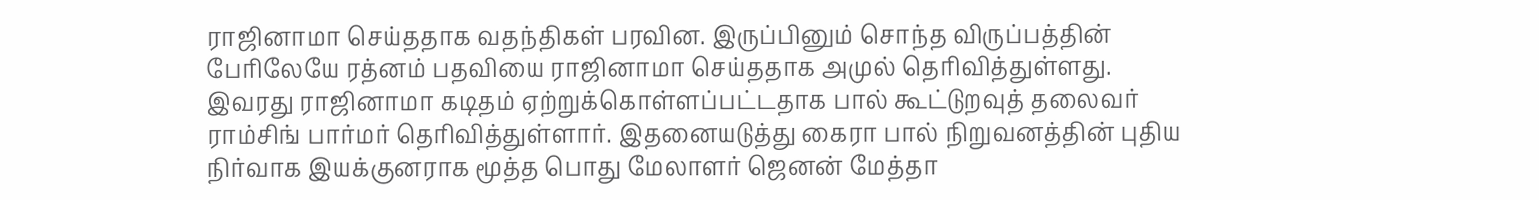ராஜினாமா செய்ததாக வதந்திகள் பரவின. இருப்பினும் சொந்த விருப்பத்தின் பேரிலேயே ரத்னம் பதவியை ராஜினாமா செய்ததாக அமுல் தெரிவித்துள்ளது.
இவரது ராஜினாமா கடிதம் ஏற்றுக்கொள்ளப்பட்டதாக பால் கூட்டுறவுத் தலைவர் ராம்சிங் பார்மர் தெரிவித்துள்ளார். இதனையடுத்து கைரா பால் நிறுவனத்தின் புதிய நிர்வாக இயக்குனராக மூத்த பொது மேலாளர் ஜெனன் மேத்தா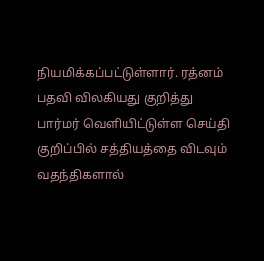நியமிக்கப்பட்டுள்ளார். ரத்னம் பதவி விலகியது குறித்து பார்மர் வெளியிட்டுள்ள செய்தி குறிப்பில் சத்தியத்தை விடவும் வதந்திகளால்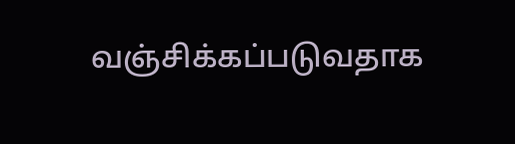வஞ்சிக்கப்படுவதாக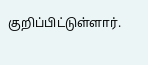குறிப்பிட்டுள்ளார்.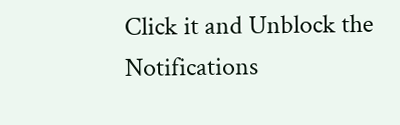Click it and Unblock the Notifications